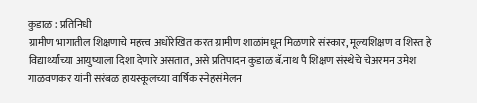कुडाळ : प्रतिनिधी
ग्रामीण भागातील शिक्षणाचे महत्त्व अधोरेखित करत ग्रामीण शाळांमधून मिळणारे संस्कार, मूल्यशिक्षण व शिस्त हे विद्यार्थ्यांच्या आयुष्याला दिशा देणारे असतात, असे प्रतिपादन कुडाळ बॅ.नाथ पै शिक्षण संस्थेचे चेअरमन उमेश गाळवणकर यांनी सरंबळ हायस्कूलच्या वार्षिक स्नेहसंमेलन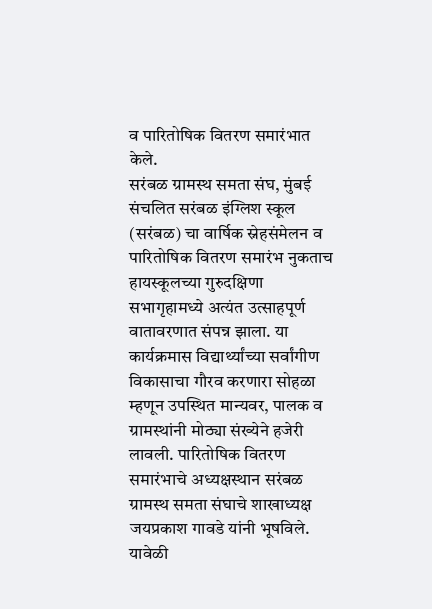व पारितोषिक वितरण समारंभात केले.
सरंबळ ग्रामस्थ समता संघ, मुंबई संचलित सरंबळ इंग्लिश स्कूल (सरंबळ) चा वार्षिक स्नेहसंमेलन व पारितोषिक वितरण समारंभ नुकताच हायस्कूलच्या गुरुदक्षिणा सभागृहामध्ये अत्यंत उत्साहपूर्ण वातावरणात संपन्न झाला. या कार्यक्रमास विद्यार्थ्यांच्या सर्वांगीण विकासाचा गौरव करणारा सोहळा म्हणून उपस्थित मान्यवर, पालक व ग्रामस्थांनी मोठ्या संख्येने हजेरी लावली. पारितोषिक वितरण समारंभाचे अध्यक्षस्थान सरंबळ ग्रामस्थ समता संघाचे शाखाध्यक्ष जयप्रकाश गावडे यांनी भूषविले. यावेळी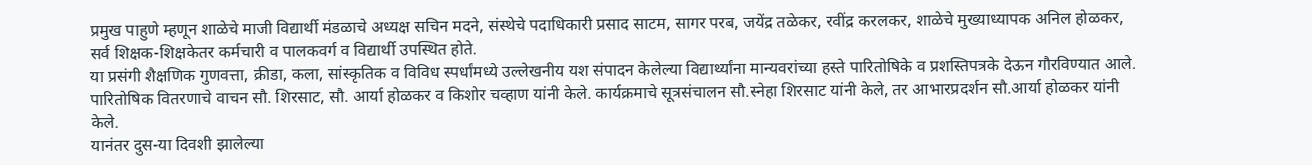प्रमुख पाहुणे म्हणून शाळेचे माजी विद्यार्थी मंडळाचे अध्यक्ष सचिन मदने, संस्थेचे पदाधिकारी प्रसाद साटम, सागर परब, जयेंद्र तळेकर, रवींद्र करलकर, शाळेचे मुख्याध्यापक अनिल होळकर, सर्व शिक्षक-शिक्षकेतर कर्मचारी व पालकवर्ग व विद्यार्थी उपस्थित होते.
या प्रसंगी शैक्षणिक गुणवत्ता, क्रीडा, कला, सांस्कृतिक व विविध स्पर्धांमध्ये उल्लेखनीय यश संपादन केलेल्या विद्यार्थ्यांना मान्यवरांच्या हस्ते पारितोषिके व प्रशस्तिपत्रके देऊन गौरविण्यात आले. पारितोषिक वितरणाचे वाचन सौ. शिरसाट, सौ. आर्या होळकर व किशोर चव्हाण यांनी केले. कार्यक्रमाचे सूत्रसंचालन सौ.स्नेहा शिरसाट यांनी केले, तर आभारप्रदर्शन सौ.आर्या होळकर यांनी केले.
यानंतर दुस-या दिवशी झालेल्या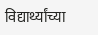विद्यार्थ्यांच्या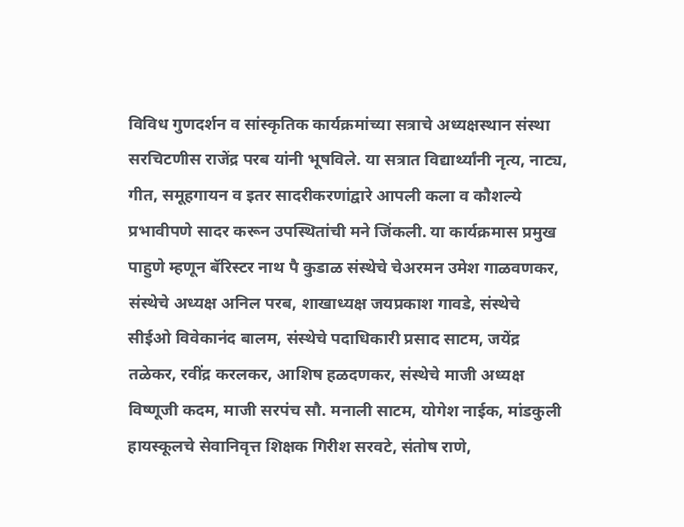विविध गुणदर्शन व सांस्कृतिक कार्यक्रमांच्या सत्राचे अध्यक्षस्थान संस्था सरचिटणीस राजेंद्र परब यांनी भूषविले. या सत्रात विद्यार्थ्यांनी नृत्य, नाट्य, गीत, समूहगायन व इतर सादरीकरणांद्वारे आपली कला व कौशल्ये प्रभावीपणे सादर करून उपस्थितांची मने जिंकली. या कार्यक्रमास प्रमुख पाहुणे म्हणून बॅरिस्टर नाथ पै कुडाळ संस्थेचे चेअरमन उमेश गाळवणकर, संस्थेचे अध्यक्ष अनिल परब, शाखाध्यक्ष जयप्रकाश गावडे, संस्थेचे सीईओ विवेकानंद बालम, संस्थेचे पदाधिकारी प्रसाद साटम, जयेंद्र तळेकर, रवींद्र करलकर, आशिष हळदणकर, संस्थेचे माजी अध्यक्ष विष्णूजी कदम, माजी सरपंच सौ. मनाली साटम, योगेश नाईक, मांडकुली हायस्कूलचे सेवानिवृत्त शिक्षक गिरीश सरवटे, संतोष राणे,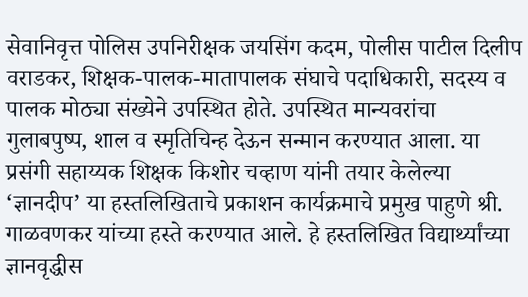सेवानिवृत्त पोलिस उपनिरीक्षक जयसिंग कदम, पोलीस पाटील दिलीप वराडकर, शिक्षक-पालक-मातापालक संघाचे पदाधिकारी, सदस्य व पालक मोठ्या संख्येने उपस्थित होते. उपस्थित मान्यवरांचा गुलाबपुष्प, शाल व स्मृतिचिन्ह देऊन सन्मान करण्यात आला. या प्रसंगी सहाय्यक शिक्षक किशोर चव्हाण यांनी तयार केलेल्या ‘ज्ञानदीप’ या हस्तलिखिताचे प्रकाशन कार्यक्रमाचे प्रमुख पाहुणे श्री. गाळवणकर यांच्या हस्ते करण्यात आले. हे हस्तलिखित विद्यार्थ्यांच्या ज्ञानवृद्धीस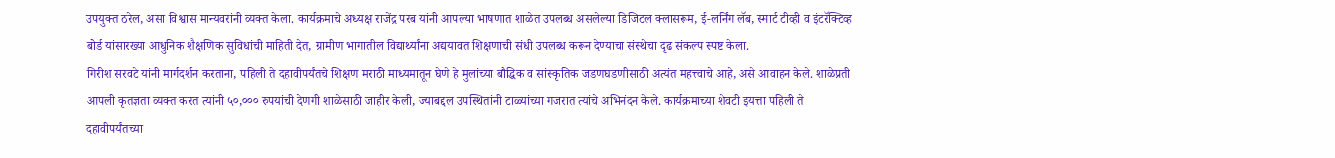उपयुक्त ठरेल, असा विश्वास मान्यवरांनी व्यक्त केला. कार्यक्रमाचे अध्यक्ष राजेंद्र परब यांनी आपल्या भाषणात शाळेत उपलब्ध असलेल्या डिजिटल क्लासरूम, ई-लर्निंग लॅब, स्मार्ट टीव्ही व इंटरॅक्टिव्ह बोर्ड यांसारख्या आधुनिक शैक्षणिक सुविधांची माहिती देत, ग्रामीण भागातील विद्यार्थ्यांना अद्ययावत शिक्षणाची संधी उपलब्ध करून देण्याचा संस्थेचा दृढ संकल्प स्पष्ट केला.
गिरीश सरवटे यांनी मार्गदर्शन करताना, पहिली ते दहावीपर्यंतचे शिक्षण मराठी माध्यमातून घेणे हे मुलांच्या बौद्धिक व सांस्कृतिक जडणघडणीसाठी अत्यंत महत्त्वाचे आहे, असे आवाहन केले. शाळेप्रती आपली कृतज्ञता व्यक्त करत त्यांनी ५०,००० रुपयांची देणगी शाळेसाठी जाहीर केली, ज्याबद्दल उपस्थितांनी टाळ्यांच्या गजरात त्यांचे अभिनंदन केले. कार्यक्रमाच्या शेवटी इयत्ता पहिली ते दहावीपर्यंतच्या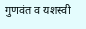गुणवंत व यशस्वी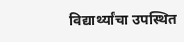विद्यार्थ्यांचा उपस्थित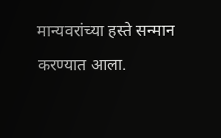मान्यवरांच्या हस्ते सन्मान करण्यात आला.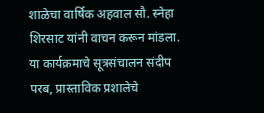शाळेचा वार्षिक अहवाल सौ. स्नेहा शिरसाट यांनी वाचन करून मांडला. या कार्यक्रमाचे सूत्रसंचालन संदीप परब, प्रास्ताविक प्रशालेचे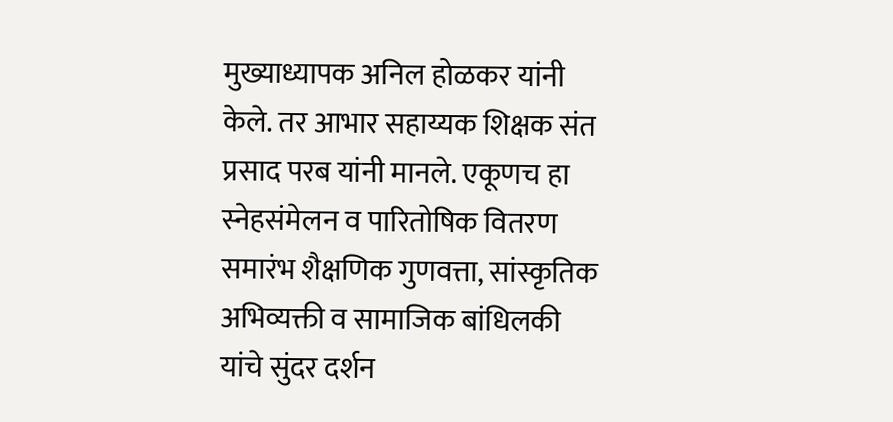मुख्याध्यापक अनिल होळकर यांनी केले. तर आभार सहाय्यक शिक्षक संत प्रसाद परब यांनी मानले. एकूणच हा स्नेहसंमेलन व पारितोषिक वितरण समारंभ शैक्षणिक गुणवत्ता, सांस्कृतिक अभिव्यक्ती व सामाजिक बांधिलकी यांचे सुंदर दर्शन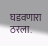घडवणारा ठरला.